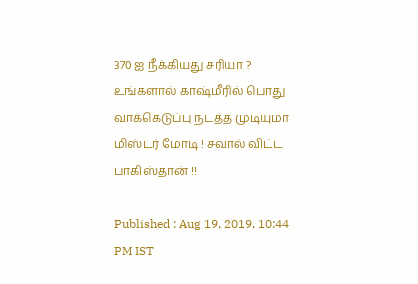370 ஐ நீக்கியது சரியா ? உங்களால் காஷ்மீரில் பொது வாக்கெடுப்பு நடத்த முடியுமா மிஸ்டர் மோடி ! சவால் விட்ட பாகிஸ்தான் !!

Published : Aug 19, 2019, 10:44 PM IST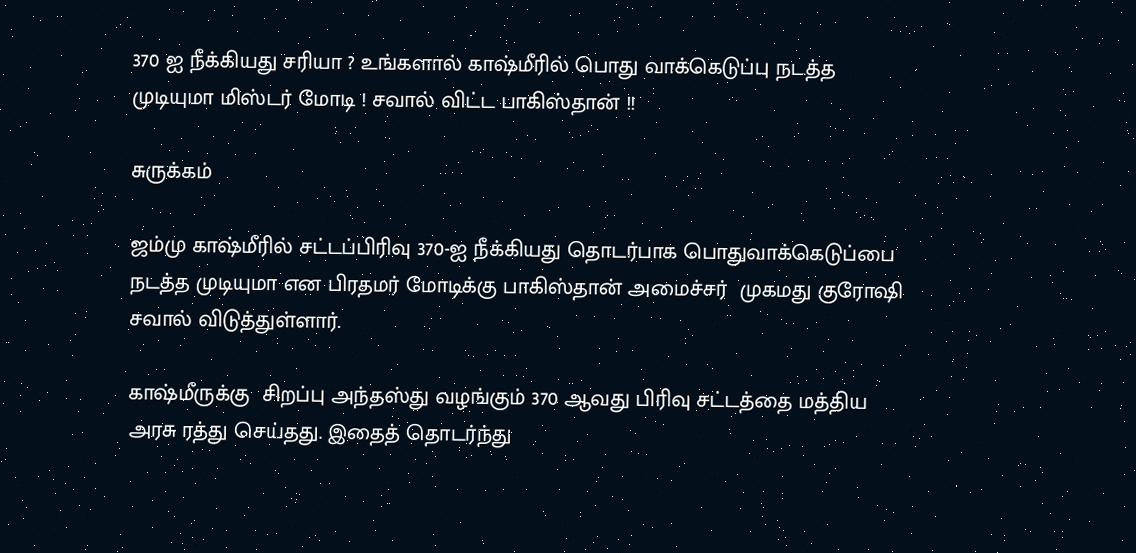370 ஐ நீக்கியது சரியா ? உங்களால் காஷ்மீரில் பொது வாக்கெடுப்பு நடத்த முடியுமா மிஸ்டர் மோடி ! சவால் விட்ட பாகிஸ்தான் !!

சுருக்கம்

ஜம்மு காஷ்மீரில் சட்டப்பிரிவு 370-ஐ நீக்கியது தொடர்பாக பொதுவாக்கெடுப்பை நடத்த முடியுமா என பிரதமர் மோடிக்கு பாகிஸ்தான் அமைச்சர்  முகமது குரோஷி சவால் விடுத்துள்ளார்.

காஷ்மீருக்கு  சிறப்பு அந்தஸ்து வழங்கும் 370 ஆவது பிரிவு சட்டத்தை மத்திய அரசு ரத்து செய்தது. இதைத் தொடர்ந்து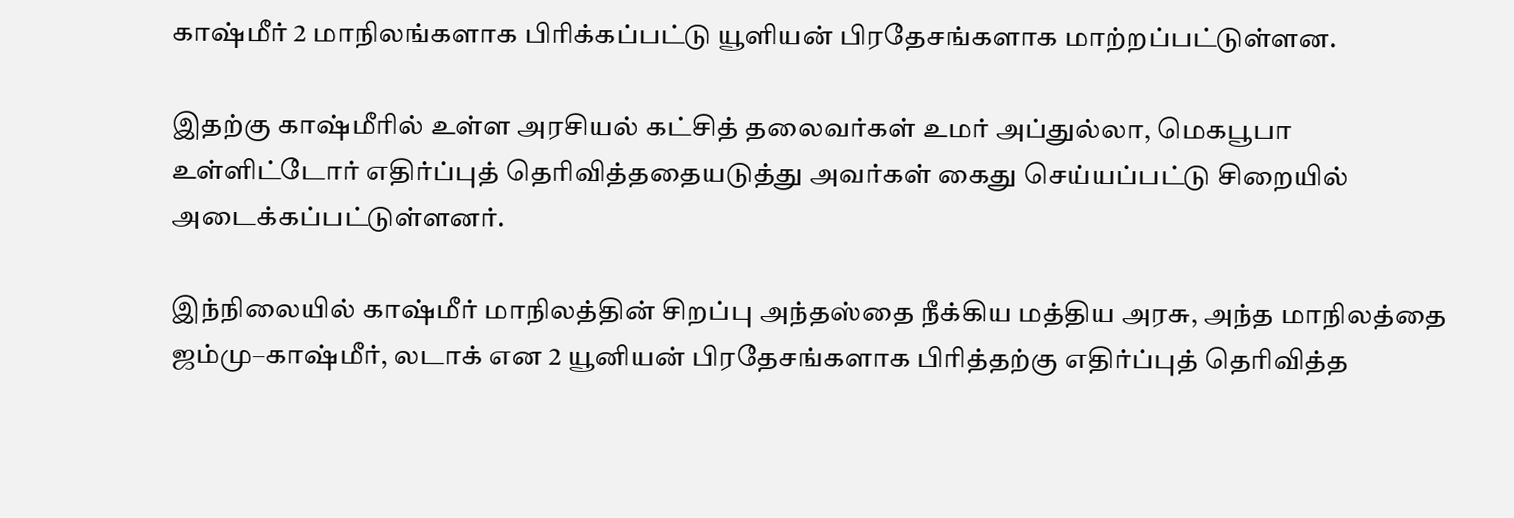காஷ்மீர் 2 மாநிலங்களாக பிரிக்கப்பட்டு யூளியன் பிரதேசங்களாக மாற்றப்பட்டுள்ளன.

இதற்கு காஷ்மீரில் உள்ள அரசியல் கட்சித் தலைவர்கள் உமர் அப்துல்லா, மெகபூபா உள்ளிட்டோர் எதிர்ப்புத் தெரிவித்ததையடுத்து அவர்கள் கைது செய்யப்பட்டு சிறையில் அடைக்கப்பட்டுள்ளனர்.

இந்நிலையில் காஷ்மீர் மாநிலத்தின் சிறப்பு அந்தஸ்தை நீக்கிய மத்திய அரசு, அந்த மாநிலத்தை ஜம்மு–காஷ்மீர், லடாக் என 2 யூனியன் பிரதேசங்களாக பிரித்தற்கு எதிர்ப்புத் தெரிவித்த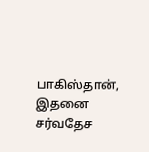பாகிஸ்தான்,  இதனை சர்வதேச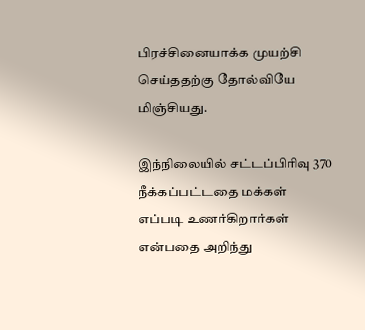பிரச்சினையாக்க முயற்சி செய்ததற்கு தோல்வியே மிஞ்சியது.

இந்நிலையில் சட்டப்பிரிவு 370 நீக்கப்பட்டதை மக்கள் எப்படி உணர்கிறார்கள் என்பதை அறிந்து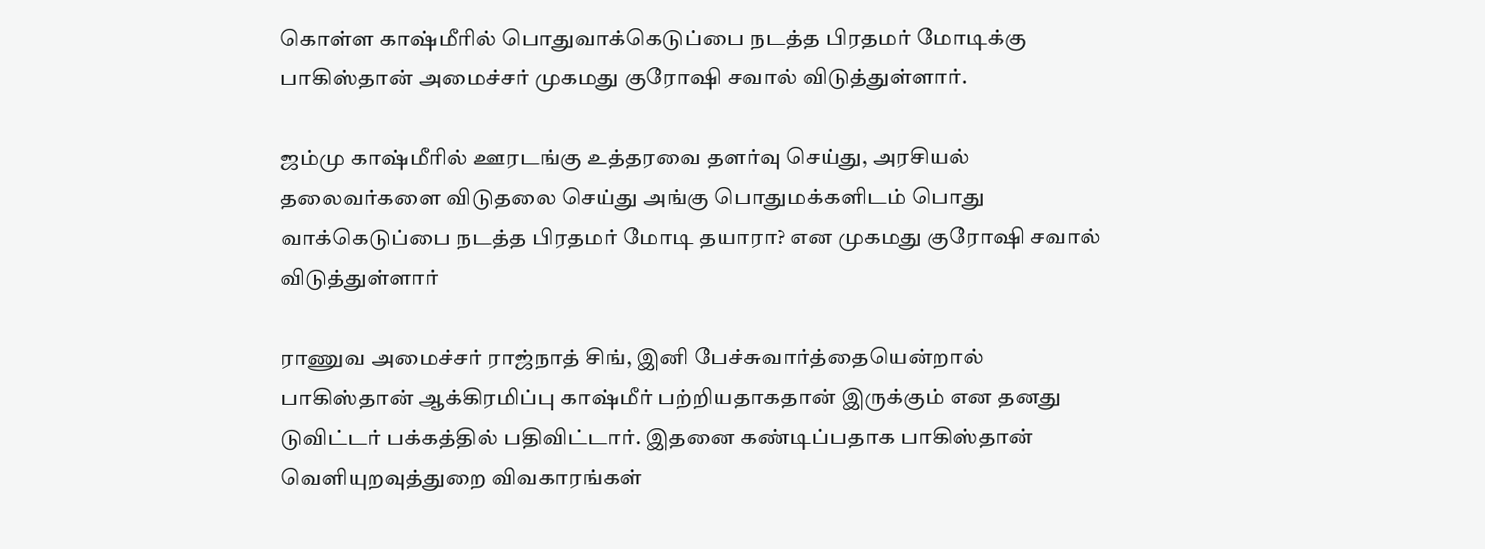கொள்ள காஷ்மீரில் பொதுவாக்கெடுப்பை நடத்த பிரதமர் மோடிக்கு பாகிஸ்தான் அமைச்சர் முகமது குரோஷி சவால் விடுத்துள்ளார்.

ஜம்மு காஷ்மீரில் ஊரடங்கு உத்தரவை தளர்வு செய்து, அரசியல் தலைவர்களை விடுதலை செய்து அங்கு பொதுமக்களிடம் பொது வாக்கெடுப்பை நடத்த பிரதமர் மோடி தயாரா? என முகமது குரோஷி சவால் விடுத்துள்ளார்

ராணுவ அமைச்சர் ராஜ்நாத் சிங், இனி பேச்சுவார்த்தையென்றால் பாகிஸ்தான் ஆக்கிரமிப்பு காஷ்மீர் பற்றியதாகதான் இருக்கும் என தனது டுவிட்டர் பக்கத்தில் பதிவிட்டார். இதனை கண்டிப்பதாக பாகிஸ்தான் வெளியுறவுத்துறை விவகாரங்கள்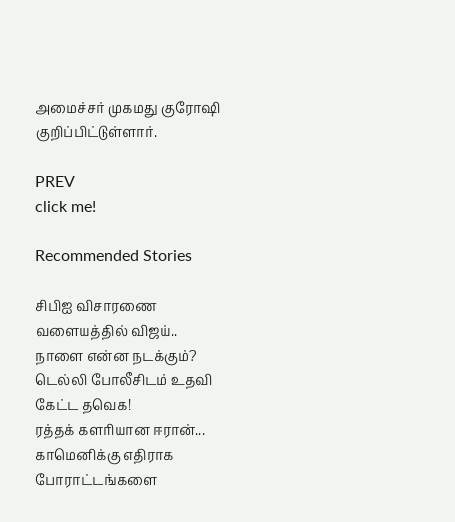அமைச்சர் முகமது குரோஷி குறிப்பிட்டுள்ளார்.

PREV
click me!

Recommended Stories

சிபிஐ விசாரணை வளையத்தில் விஜய்.. நாளை என்ன நடக்கும்? டெல்லி போலீசிடம் உதவி கேட்ட தவெக!
ரத்தக் களரியான ஈரான்... காமெனிக்கு எதிராக போராட்டங்களை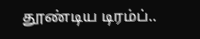தூண்டிய டிரம்ப்..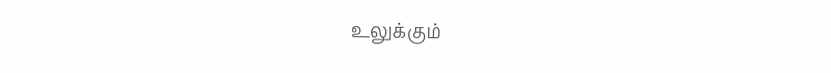உலுக்கும்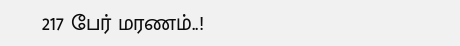217 பேர் மரணம்..!